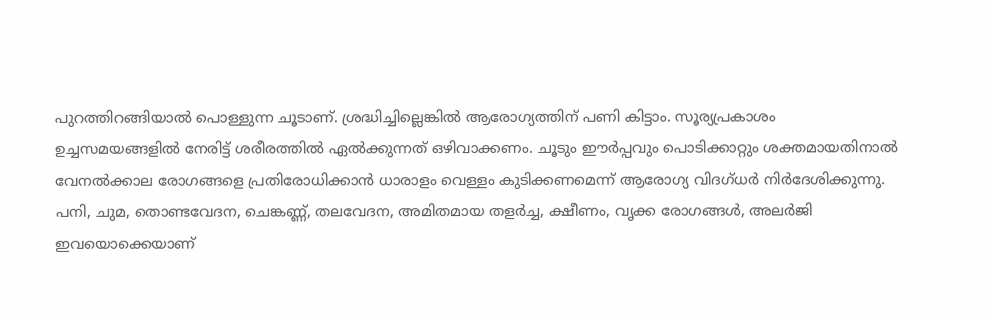പുറത്തിറങ്ങിയാൽ പൊള്ളുന്ന ചൂടാണ്. ശ്രദ്ധിച്ചില്ലെങ്കിൽ ആരോഗ്യത്തിന് പണി കിട്ടാം. സൂര്യപ്രകാശം ഉച്ചസമയങ്ങളിൽ നേരിട്ട് ശരീരത്തിൽ ഏൽക്കുന്നത് ഒഴിവാക്കണം. ചൂടും ഈർപ്പവും പൊടിക്കാറ്റും ശക്തമായതിനാൽ വേനൽക്കാല രോഗങ്ങളെ പ്രതിരോധിക്കാൻ ധാരാളം വെള്ളം കുടിക്കണമെന്ന് ആരോഗ്യ വിദഗ്ധർ നിർദേശിക്കുന്നു.
പനി, ചുമ, തൊണ്ടവേദന, ചെങ്കണ്ണ്, തലവേദന, അമിതമായ തളർച്ച, ക്ഷീണം, വൃക്ക രോഗങ്ങൾ, അലർജി ഇവയൊക്കെയാണ്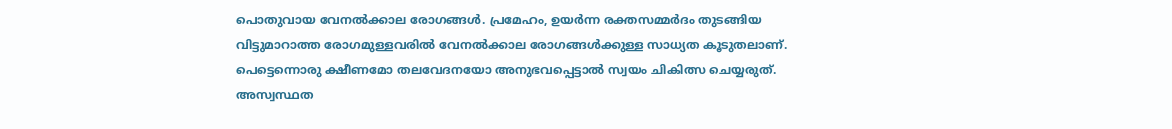പൊതുവായ വേനൽക്കാല രോഗങ്ങൾ. പ്രമേഹം, ഉയർന്ന രക്തസമ്മർദം തുടങ്ങിയ വിട്ടുമാറാത്ത രോഗമുള്ളവരിൽ വേനൽക്കാല രോഗങ്ങൾക്കുള്ള സാധ്യത കൂടുതലാണ്. പെട്ടെന്നൊരു ക്ഷീണമോ തലവേദനയോ അനുഭവപ്പെട്ടാൽ സ്വയം ചികിത്സ ചെയ്യരുത്. അസ്വസ്ഥത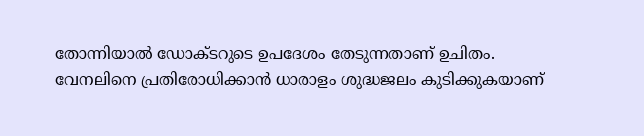തോന്നിയാൽ ഡോക്ടറുടെ ഉപദേശം തേടുന്നതാണ് ഉചിതം. വേനലിനെ പ്രതിരോധിക്കാൻ ധാരാളം ശുദ്ധജലം കുടിക്കുകയാണ്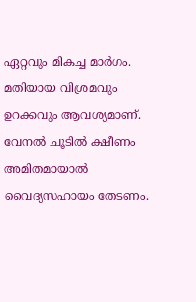ഏറ്റവും മികച്ച മാർഗം.
മതിയായ വിശ്രമവും ഉറക്കവും ആവശ്യമാണ്. വേനൽ ചൂടിൽ ക്ഷീണം അമിതമായാൽ വൈദ്യസഹായം തേടണം.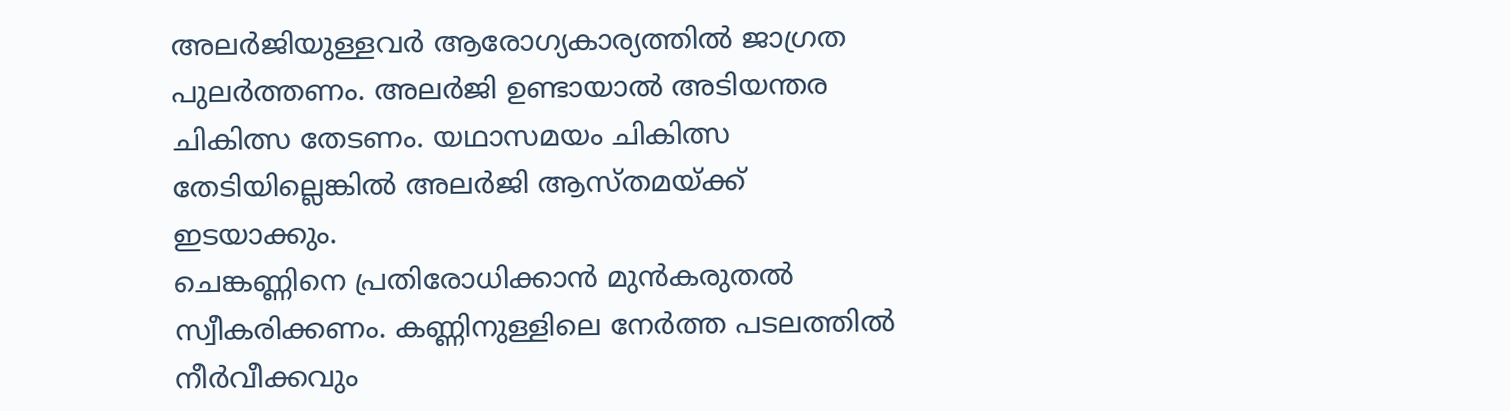അലർജിയുള്ളവർ ആരോഗ്യകാര്യത്തിൽ ജാഗ്രത പുലർത്തണം. അലർജി ഉണ്ടായാൽ അടിയന്തര ചികിത്സ തേടണം. യഥാസമയം ചികിത്സ തേടിയില്ലെങ്കിൽ അലർജി ആസ്തമയ്ക്ക് ഇടയാക്കും.
ചെങ്കണ്ണിനെ പ്രതിരോധിക്കാൻ മുൻകരുതൽ സ്വീകരിക്കണം. കണ്ണിനുള്ളിലെ നേർത്ത പടലത്തിൽ നീർവീക്കവും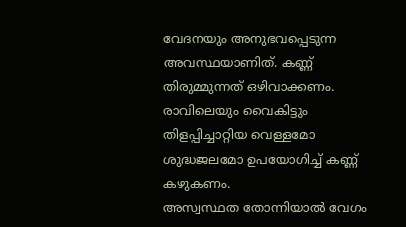വേദനയും അനുഭവപ്പെടുന്ന അവസ്ഥയാണിത്. കണ്ണ് തിരുമ്മുന്നത് ഒഴിവാക്കണം. രാവിലെയും വൈകിട്ടും തിളപ്പിച്ചാറ്റിയ വെള്ളമോ ശുദ്ധജലമോ ഉപയോഗിച്ച് കണ്ണ് കഴുകണം.
അസ്വസ്ഥത തോന്നിയാൽ വേഗം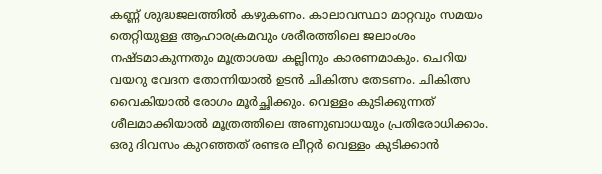കണ്ണ് ശുദ്ധജലത്തിൽ കഴുകണം. കാലാവസ്ഥാ മാറ്റവും സമയം തെറ്റിയുള്ള ആഹാരക്രമവും ശരീരത്തിലെ ജലാംശം നഷ്ടമാകുന്നതും മൂത്രാശയ കല്ലിനും കാരണമാകും. ചെറിയ വയറു വേദന തോന്നിയാൽ ഉടൻ ചികിത്സ തേടണം. ചികിത്സ വൈകിയാൽ രോഗം മൂർച്ഛിക്കും. വെള്ളം കുടിക്കുന്നത് ശീലമാക്കിയാൽ മൂത്രത്തിലെ അണുബാധയും പ്രതിരോധിക്കാം. ഒരു ദിവസം കുറഞ്ഞത് രണ്ടര ലീറ്റർ വെള്ളം കുടിക്കാൻ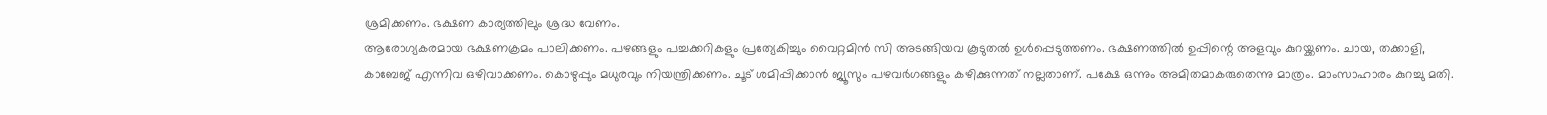ശ്രമിക്കണം. ഭക്ഷണ കാര്യത്തിലും ശ്രദ്ധ വേണം.
ആരോഗ്യകരമായ ഭക്ഷണക്രമം പാലിക്കണം. പഴങ്ങളും പച്ചക്കറികളും പ്രത്യേകിച്ചും വൈറ്റമിൻ സി അടങ്ങിയവ കൂടുതൽ ഉൾപ്പെടുത്തണം. ഭക്ഷണത്തിൽ ഉപ്പിന്റെ അളവും കുറയ്ക്കണം. ചായ, തക്കാളി, കാബേജ് എന്നിവ ഒഴിവാക്കണം. കൊഴുപ്പും മധുരവും നിയന്ത്രിക്കണം. ചൂട് ശമിപ്പിക്കാൻ ജ്യൂസും പഴവർഗങ്ങളും കഴിക്കുന്നത് നല്ലതാണ്. പക്ഷേ ഒന്നും അമിതമാകരുതെന്നു മാത്രം. മാംസാഹാരം കുറച്ചു മതി.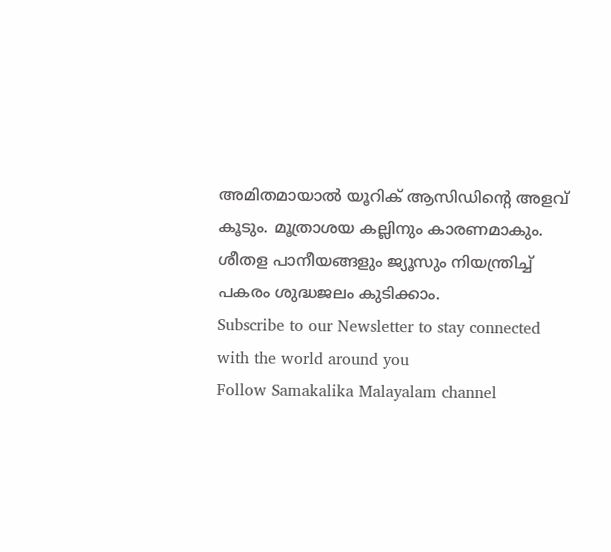അമിതമായാൽ യൂറിക് ആസിഡിന്റെ അളവ് കൂടും. മൂത്രാശയ കല്ലിനും കാരണമാകും. ശീതള പാനീയങ്ങളും ജ്യൂസും നിയന്ത്രിച്ച് പകരം ശുദ്ധജലം കുടിക്കാം.
Subscribe to our Newsletter to stay connected with the world around you
Follow Samakalika Malayalam channel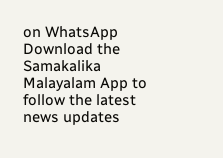on WhatsApp
Download the Samakalika Malayalam App to follow the latest news updates